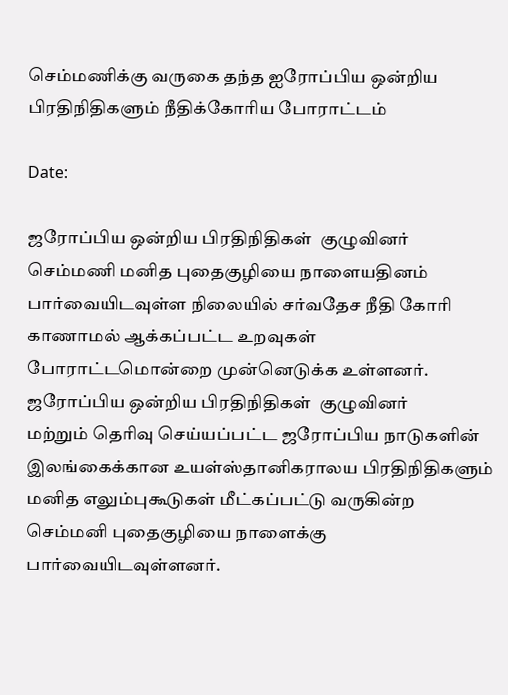செம்மணிக்கு வருகை தந்த ஐரோப்பிய ஒன்றிய பிரதிநிதிகளும் நீதிக்கோரிய போராட்டம்

Date:

ஜரோப்பிய ஒன்றிய பிரதிநிதிகள்  குழுவினர் செம்மணி மனித புதைகுழியை நாளையதினம் பார்வையிடவுள்ள நிலையில் சர்வதேச நீதி கோரி காணாமல் ஆக்கப்பட்ட உறவுகள் போராட்டமொன்றை முன்னெடுக்க உள்ளனர்.
ஜரோப்பிய ஒன்றிய பிரதிநிதிகள்  குழுவினர்
மற்றும் தெரிவு செய்யப்பட்ட ஜரோப்பிய நாடுகளின் இலங்கைக்கான உயள்ஸ்தானிகராலய பிரதிநிதிகளும் மனித எலும்புகூடுகள் மீட்கப்பட்டு வருகின்ற செம்மனி புதைகுழியை நாளைக்கு பார்வையிடவுள்ளனர்.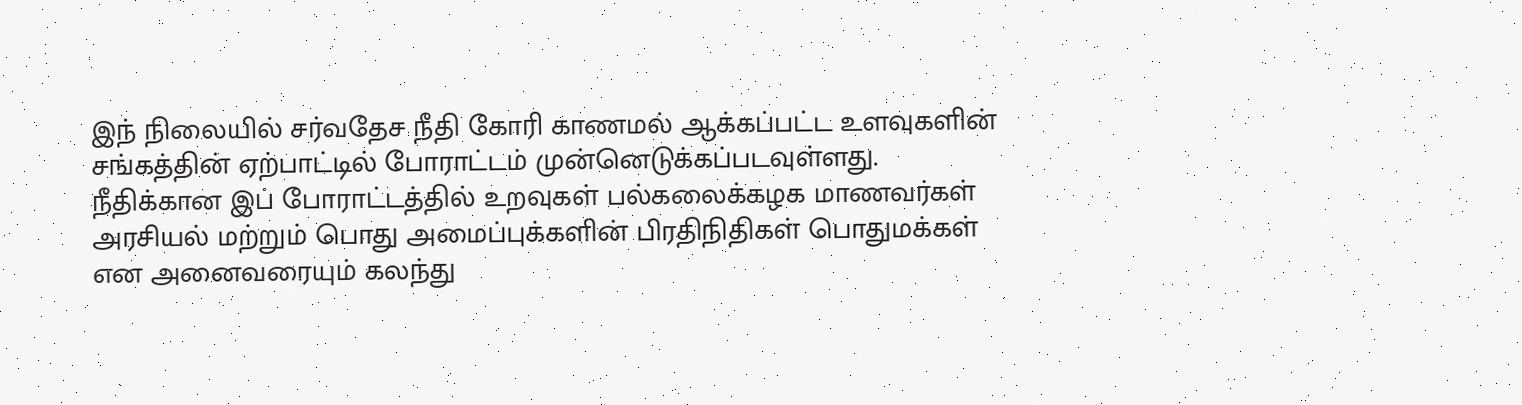இந் நிலையில் சர்வதேச நீதி கோரி காணமல் ஆக்கப்பட்ட உளவுகளின் சங்கத்தின் ஏற்பாட்டில் போராட்டம் முன்னெடுக்கப்படவுள்ளது.
நீதிக்கான இப் போராட்டத்தில் உறவுகள் பல்கலைக்கழக மாணவர்கள் அரசியல் மற்றும் பொது அமைப்புக்களின் பிரதிநிதிகள் பொதுமக்கள் என அனைவரையும் கலந்து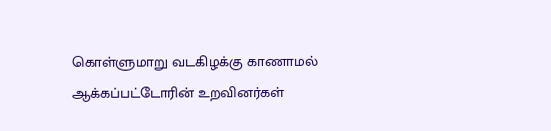கொள்ளுமாறு வடகிழக்கு காணாமல் ஆக்கப்பட்டோரின் உறவினர்கள்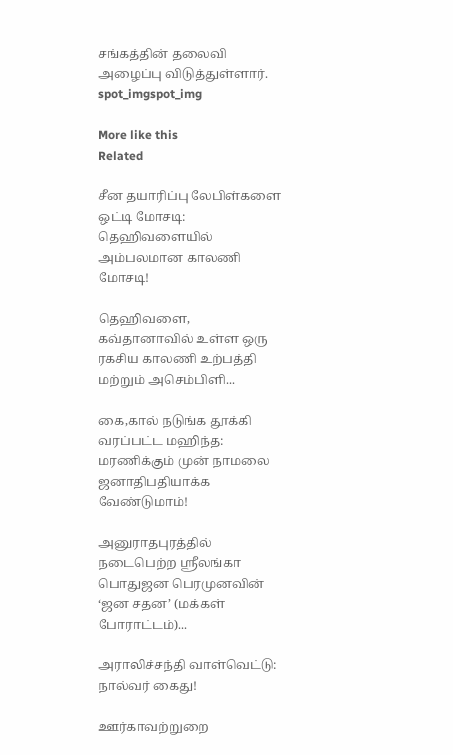சங்கத்தின் தலைவி அழைப்பு விடுத்துள்ளார்.
spot_imgspot_img

More like this
Related

சீன தயாரிப்பு லேபிள்களை ஒட்டி மோசடி: தெஹிவளையில் அம்பலமான காலணி மோசடி!

தெஹிவளை, கவ்தானாவில் உள்ள ஒரு ரகசிய காலணி உற்பத்தி மற்றும் அசெம்பிளி...

கை,கால் நடுங்க தூக்கி வரப்பட்ட மஹிந்த: மரணிக்கும் முன் நாமலை ஜனாதிபதியாக்க வேண்டுமாம்!

அனுராதபுரத்தில் நடைபெற்ற ஸ்ரீலங்கா பொதுஜன பெரமுனவின் ‘ஜன சதன’ (மக்கள் போராட்டம்)...

அராலிச்சந்தி வாள்வெட்டு: நால்வர் கைது!

ஊர்காவற்றுறை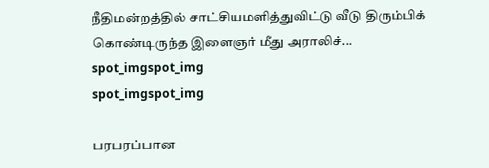நீதிமன்றத்தில் சாட்சியமளித்துவிட்டு வீடு திரும்பிக் கொண்டிருந்த இளைஞர் மீது அராலிச்...
spot_imgspot_img
spot_imgspot_img

பரபரப்பான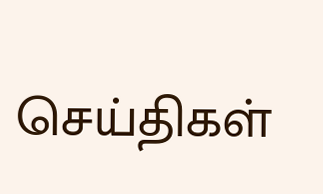செய்திகள்